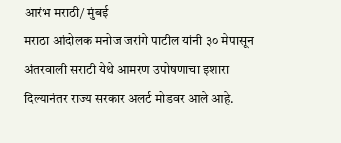आरंभ मराठी/ मुंबई
मराठा आंदोलक मनोज जरांगे पाटील यांनी ३० मेपासून अंतरवाली सराटी येथे आमरण उपोषणाचा इशारा दिल्यानंतर राज्य सरकार अलर्ट मोडवर आले आहे.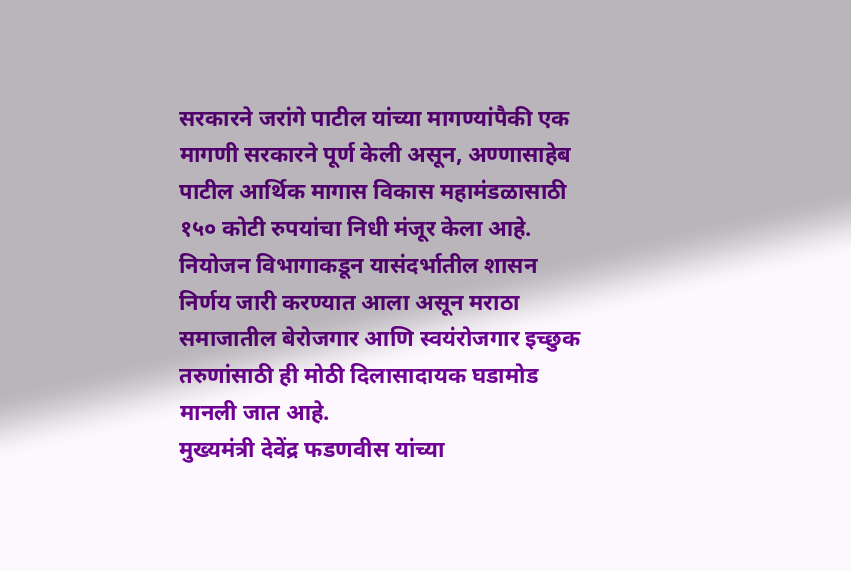सरकारने जरांगे पाटील यांच्या मागण्यांपैकी एक मागणी सरकारने पूर्ण केली असून, अण्णासाहेब पाटील आर्थिक मागास विकास महामंडळासाठी १५० कोटी रुपयांचा निधी मंजूर केला आहे. नियोजन विभागाकडून यासंदर्भातील शासन निर्णय जारी करण्यात आला असून मराठा समाजातील बेरोजगार आणि स्वयंरोजगार इच्छुक तरुणांसाठी ही मोठी दिलासादायक घडामोड मानली जात आहे.
मुख्यमंत्री देवेंद्र फडणवीस यांच्या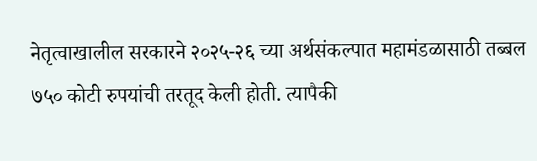नेतृत्वाखालील सरकारने २०२५-२६ च्या अर्थसंकल्पात महामंडळासाठी तब्बल ७५० कोटी रुपयांची तरतूद केली होती. त्यापैकी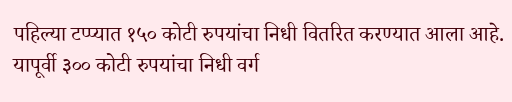पहिल्या टप्प्यात १५० कोटी रुपयांचा निधी वितरित करण्यात आला आहे. यापूर्वी ३०० कोटी रुपयांचा निधी वर्ग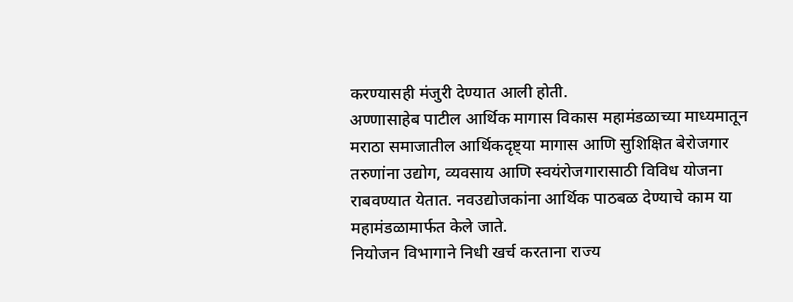करण्यासही मंजुरी देण्यात आली होती.
अण्णासाहेब पाटील आर्थिक मागास विकास महामंडळाच्या माध्यमातून मराठा समाजातील आर्थिकदृष्ट्या मागास आणि सुशिक्षित बेरोजगार तरुणांना उद्योग, व्यवसाय आणि स्वयंरोजगारासाठी विविध योजना राबवण्यात येतात. नवउद्योजकांना आर्थिक पाठबळ देण्याचे काम या महामंडळामार्फत केले जाते.
नियोजन विभागाने निधी खर्च करताना राज्य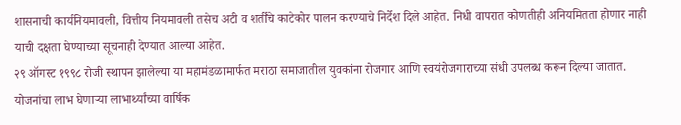शासनाची कार्यनियमावली, वित्तीय नियमावली तसेच अटी व शर्तींचे काटेकोर पालन करण्याचे निर्देश दिले आहेत. निधी वापरात कोणतीही अनियमितता होणार नाही याची दक्षता घेण्याच्या सूचनाही देण्यात आल्या आहेत.
२९ ऑगस्ट १९९८ रोजी स्थापन झालेल्या या महामंडळामार्फत मराठा समाजातील युवकांना रोजगार आणि स्वयंरोजगाराच्या संधी उपलब्ध करून दिल्या जातात. योजनांचा लाभ घेणाऱ्या लाभार्थ्यांच्या वार्षिक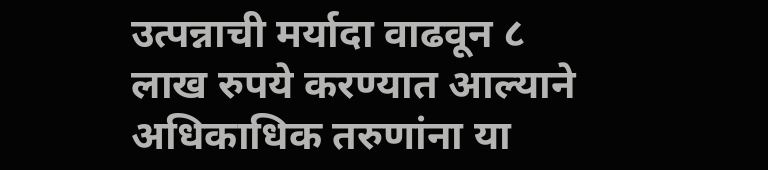उत्पन्नाची मर्यादा वाढवून ८ लाख रुपये करण्यात आल्याने अधिकाधिक तरुणांना या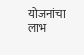योजनांचा लाभ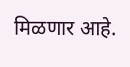मिळणार आहे.